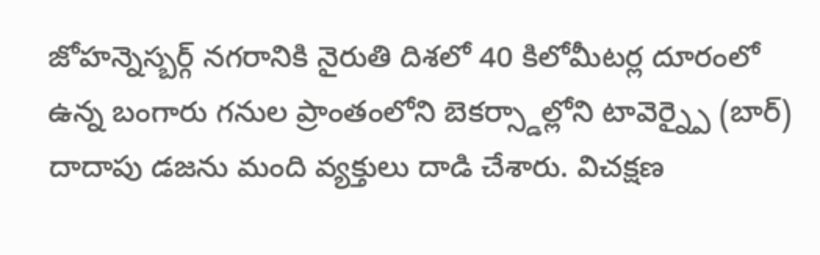జోహన్నెస్బర్గ్ నగరానికి నైరుతి దిశలో 40 కిలోమీటర్ల దూరంలో ఉన్న బంగారు గనుల ప్రాంతంలోని బెకర్స్డాల్లోని టావెర్న్పై (బార్) దాదాపు డజను మంది వ్యక్తులు దాడి చేశారు. విచక్షణ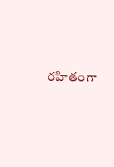రహితంగా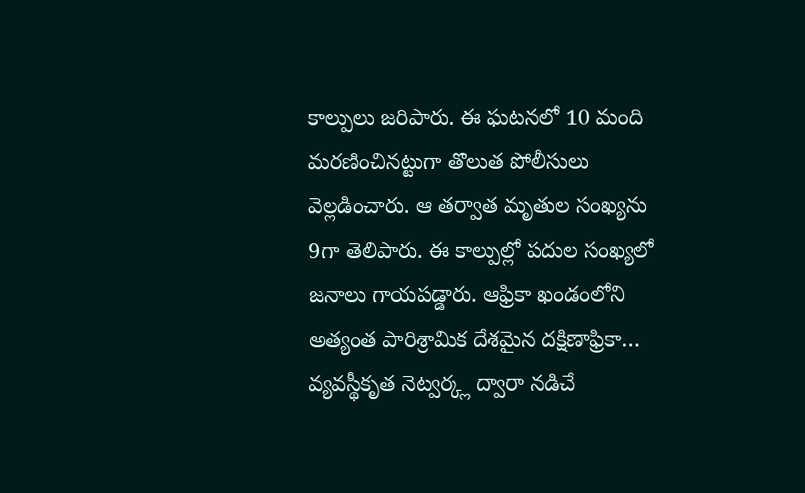కాల్పులు జరిపారు. ఈ ఘటనలో 10 మంది మరణించినట్టుగా తొలుత పోలీసులు వెల్లడించారు. ఆ తర్వాత మృతుల సంఖ్యను 9గా తెలిపారు. ఈ కాల్పుల్లో పదుల సంఖ్యలో జనాలు గాయపడ్డారు. ఆఫ్రికా ఖండంలోని అత్యంత పారిశ్రామిక దేశమైన దక్షిణాఫ్రికా… వ్యవస్థీకృత నెట్వర్క్ల ద్వారా నడిచే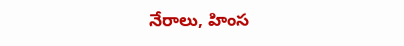నేరాలు, హింస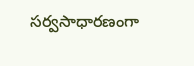సర్వసాధారణంగా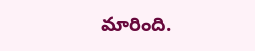మారింది.